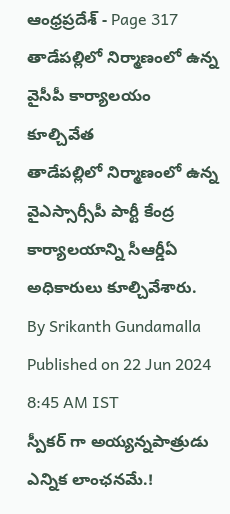ఆంధ్రప్రదేశ్ - Page 317
తాడేపల్లిలో నిర్మాణంలో ఉన్న వైసీపీ కార్యాలయం కూల్చివేత
తాడేపల్లిలో నిర్మాణంలో ఉన్న వైఎస్సార్సీపీ పార్టీ కేంద్ర కార్యాలయాన్ని సీఆర్డీఏ అధికారులు కూల్చివేశారు.
By Srikanth Gundamalla Published on 22 Jun 2024 8:45 AM IST
స్పీకర్ గా అయ్యన్నపాత్రుడు ఎన్నిక లాంఛనమే.!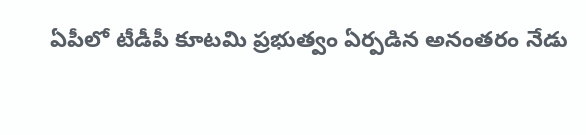ఏపీలో టీడీపీ కూటమి ప్రభుత్వం ఏర్పడిన అనంతరం నేడు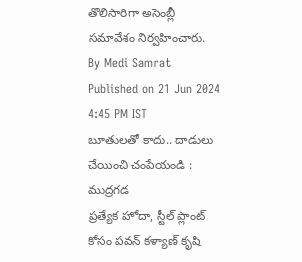తొలిసారిగా అసెంబ్లీ సమావేశం నిర్వహించారు.
By Medi Samrat Published on 21 Jun 2024 4:45 PM IST
బూతులతో కాదు.. దాడులు చేయించి చంపేయండి : ముద్రగడ
ప్రత్యేక హోదా, స్టీల్ ప్లాంట్ కోసం పవన్ కళ్యాణ్ కృషి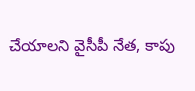చేయాలని వైసీపీ నేత, కాపు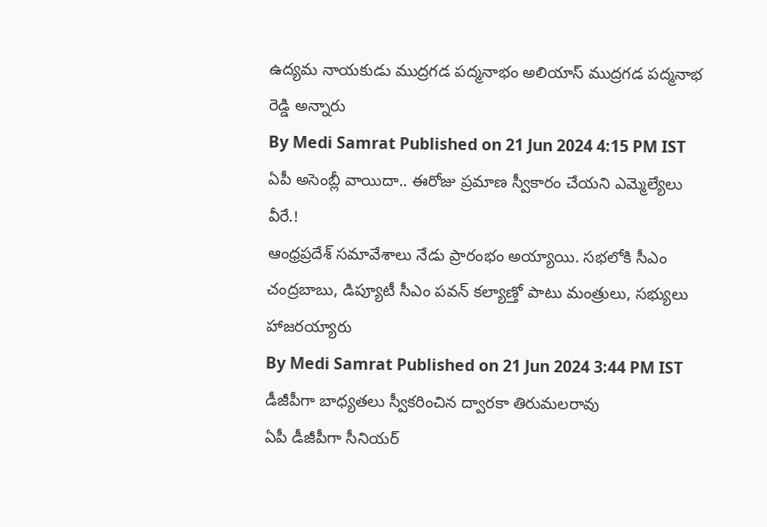ఉద్యమ నాయకుడు ముద్రగడ పద్మనాభం అలియాస్ ముద్రగడ పద్మనాభ రెడ్డి అన్నారు
By Medi Samrat Published on 21 Jun 2024 4:15 PM IST
ఏపీ అసెంబ్లీ వాయిదా.. ఈరోజు ప్రమాణ స్వీకారం చేయని ఎమ్మెల్యేలు వీరే.!
ఆంధ్రప్రదేశ్ సమావేశాలు నేడు ప్రారంభం అయ్యాయి. సభలోకి సీఎం చంద్రబాబు, డిప్యూటీ సీఎం పవన్ కల్యాణ్తో పాటు మంత్రులు, సభ్యులు హాజరయ్యారు
By Medi Samrat Published on 21 Jun 2024 3:44 PM IST
డీజీపీగా బాధ్యతలు స్వీకరించిన ద్వారకా తిరుమలరావు
ఏపీ డీజీపీగా సీనియర్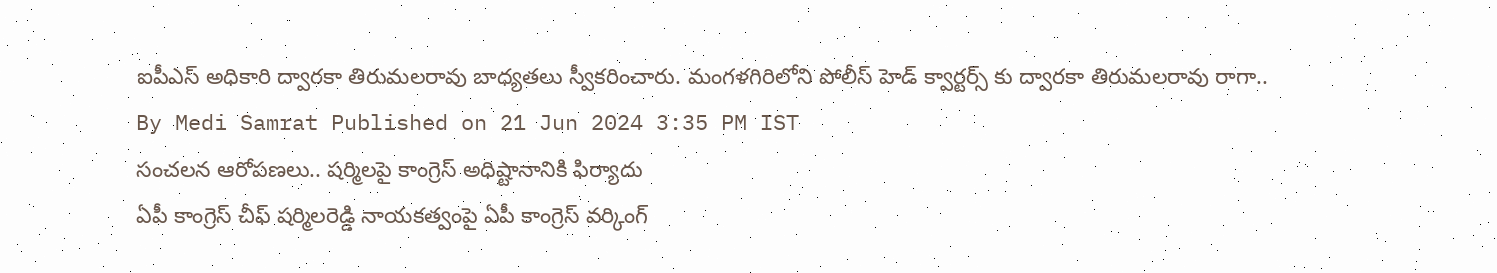ఐపీఎస్ అధికారి ద్వారకా తిరుమలరావు బాధ్యతలు స్వీకరించారు. మంగళగిరిలోని పోలీస్ హెడ్ క్వార్టర్స్ కు ద్వారకా తిరుమలరావు రాగా..
By Medi Samrat Published on 21 Jun 2024 3:35 PM IST
సంచలన ఆరోపణలు.. షర్మిలపై కాంగ్రెస్ అధిష్టానానికి ఫిర్యాదు
ఏపీ కాంగ్రెస్ చీఫ్ షర్మిలరెడ్డి నాయకత్వంపై ఏపీ కాంగ్రెస్ వర్కింగ్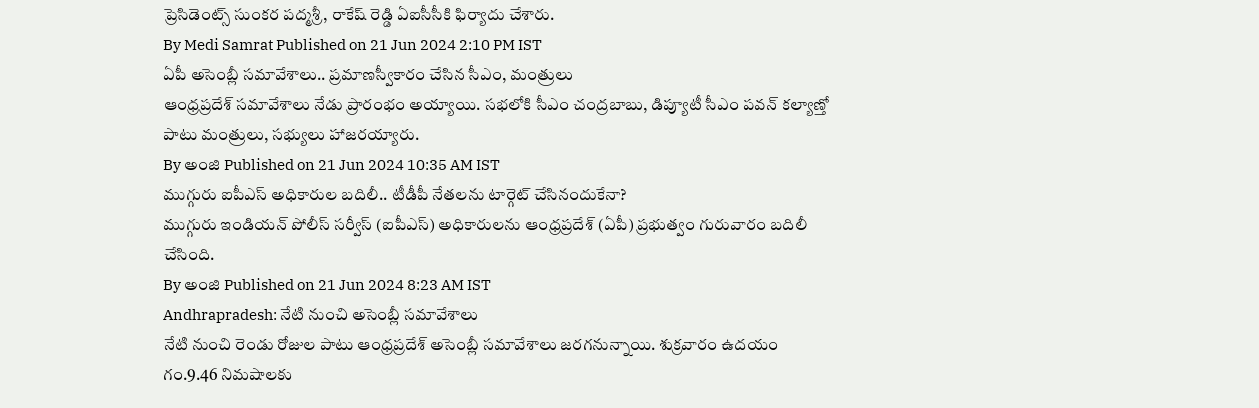ప్రెసిడెంట్స్ సుంకర పద్మశ్రీ, రాకేష్ రెడ్డి ఏఐసీసీకి ఫిర్యాదు చేశారు.
By Medi Samrat Published on 21 Jun 2024 2:10 PM IST
ఏపీ అసెంబ్లీ సమావేశాలు.. ప్రమాణస్వీకారం చేసిన సీఎం, మంత్రులు
ఆంధ్రప్రదేశ్ సమావేశాలు నేడు ప్రారంభం అయ్యాయి. సభలోకి సీఎం చంద్రబాబు, డిప్యూటీ సీఎం పవన్ కల్యాణ్తో పాటు మంత్రులు, సభ్యులు హాజరయ్యారు.
By అంజి Published on 21 Jun 2024 10:35 AM IST
ముగ్గురు ఐపీఎస్ అధికారుల బదిలీ.. టీడీపీ నేతలను టార్గెట్ చేసినందుకేనా?
ముగ్గురు ఇండియన్ పోలీస్ సర్వీస్ (ఐపీఎస్) అధికారులను ఆంధ్రప్రదేశ్ (ఏపీ) ప్రభుత్వం గురువారం బదిలీ చేసింది.
By అంజి Published on 21 Jun 2024 8:23 AM IST
Andhrapradesh: నేటి నుంచి అసెంబ్లీ సమావేశాలు
నేటి నుంచి రెండు రోజుల పాటు ఆంధ్రప్రదేశ్ అసెంబ్లీ సమావేశాలు జరగనున్నాయి. శుక్రవారం ఉదయం గం.9.46 నిమషాలకు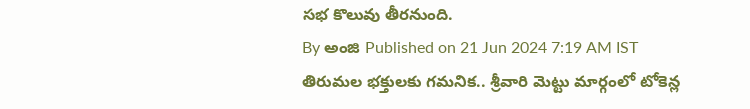సభ కొలువు తీరనుంది.
By అంజి Published on 21 Jun 2024 7:19 AM IST
తిరుమల భక్తులకు గమనిక.. శ్రీవారి మెట్టు మార్గంలో టోకెన్ల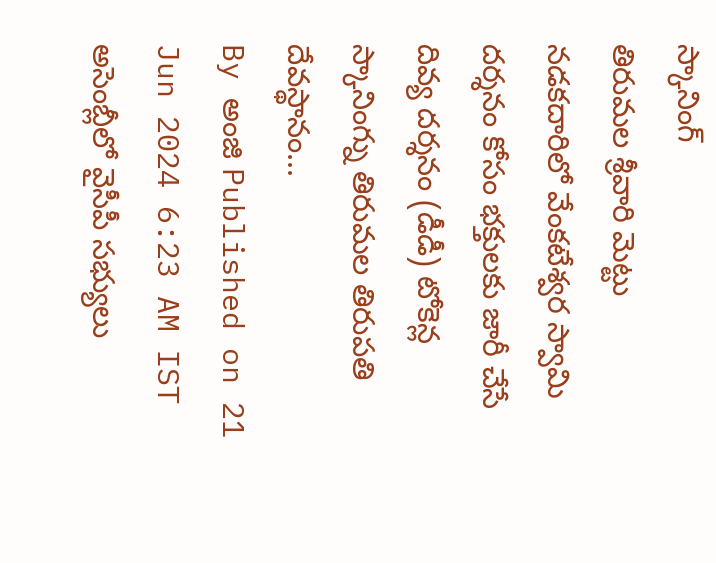స్కానింగ్
తిరుమల శ్రీవారి మెట్టు నడకదారిలో వేంకటేశ్వర స్వామి దర్శనం కోసం భక్తులకు జారీ చేసే దివ్య దర్శనం (డీడీ) టోకెన్ల స్కానింగ్ను తిరుమల తిరుపతి దేవస్థానం...
By అంజి Published on 21 Jun 2024 6:23 AM IST
అసెంబ్లీలో వైసీపీ సభ్యులు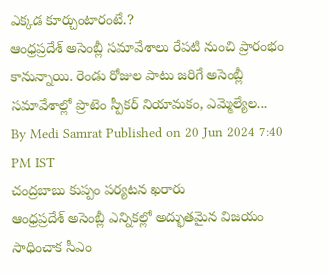ఎక్కడ కూర్చుంటారంటే.?
ఆంధ్రప్రదేశ్ అసెంబ్లీ సమావేశాలు రేపటి నుంచి ప్రారంభం కానున్నాయి. రెండు రోజుల పాటు జరిగే అసెంబ్లీ సమావేశాల్లో ప్రొటెం స్పీకర్ నియామకం, ఎమ్మెల్యేల...
By Medi Samrat Published on 20 Jun 2024 7:40 PM IST
చంద్రబాబు కుప్పం పర్యటన ఖరారు
ఆంధ్రప్రదేశ్ అసెంబ్లీ ఎన్నికల్లో అద్భుతమైన విజయం సాధించాక సీఎం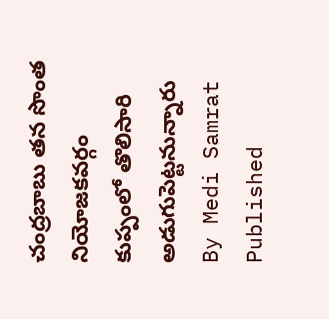చంద్రబాబు తన సొంత నియోజకవర్గం కుప్పంలో తొలిసారి అడుగుపెట్టనున్నారు
By Medi Samrat Published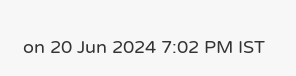on 20 Jun 2024 7:02 PM IST